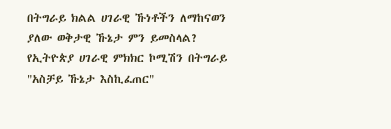በትግራይ ክልል ሀገራዊ ኹነቶችን ለማከናወን ያለው ወቅታዊ ኹኔታ ምን ይመስላል?
የኢትዮጵያ ሀገራዊ ምክክር ኮሚሽን በትግራይ "አስቻይ ኹኔታ እስኪፈጠር"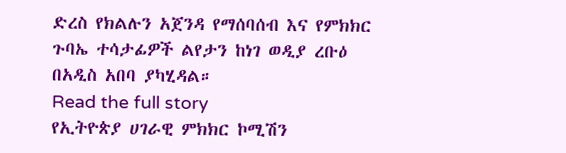ድረስ የክልሉን አጀንዳ የማሰባሰብ እና የምክክር ጉባኤ ተሳታፊዎች ልየታን ከነገ ወዲያ ረቡዕ በአዲስ አበባ ያካሂዳል።
Read the full story
የኢትዮጵያ ሀገራዊ ምክክር ኮሚሽን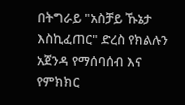በትግራይ "አስቻይ ኹኔታ እስኪፈጠር" ድረስ የክልሉን አጀንዳ የማሰባሰብ እና የምክክር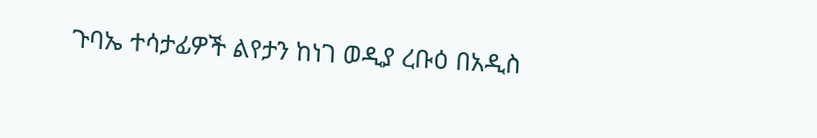ጉባኤ ተሳታፊዎች ልየታን ከነገ ወዲያ ረቡዕ በአዲስ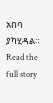አበባ ያካሂዳል።
Read the full story